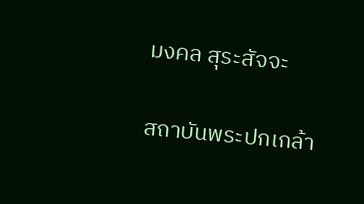มงคล สุระสัจจะ

สถาบันพระปกเกล้า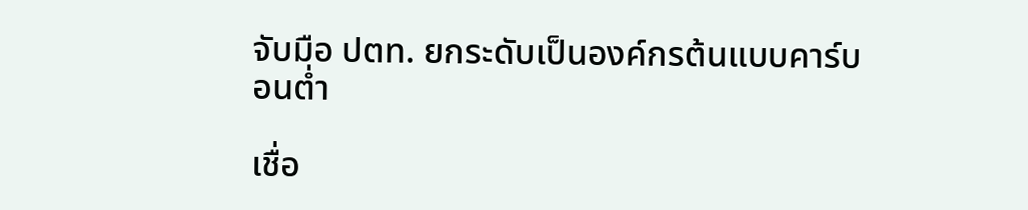จับมือ ปตท. ยกระดับเป็นองค์กรต้นแบบคาร์บอนต่ำ

เชื่อ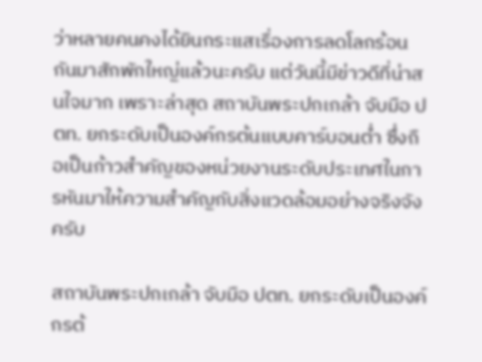ว่าหลายคนคงได้ยินกระแสเรื่องการลดโลกร้อนกันมาสักพักใหญ่แล้วนะครับ แต่วันนี้มีข่าวดีที่น่าสนใจมาก เพราะล่าสุด สถาบันพระปกเกล้า จับมือ ปตท. ยกระดับเป็นองค์กรต้นแบบคาร์บอนต่ำ ซึ่งถือเป็นก้าวสำคัญของหน่วยงานระดับประเทศในการหันมาให้ความสำคัญกับสิ่งแวดล้อมอย่างจริงจังครับ

สถาบันพระปกเกล้า จับมือ ปตท. ยกระดับเป็นองค์กรต้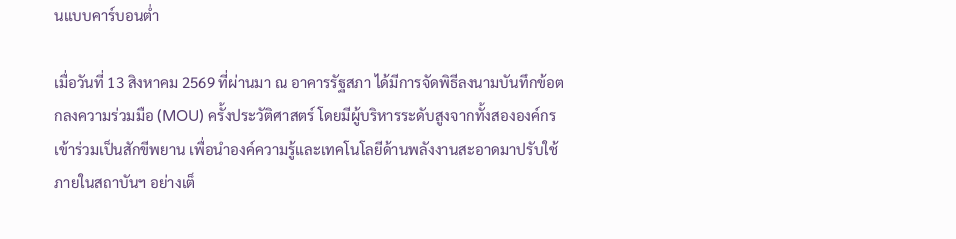นแบบคาร์บอนต่ำ

เมื่อวันที่ 13 สิงหาคม 2569 ที่ผ่านมา ณ อาคารรัฐสภา ได้มีการจัดพิธีลงนามบันทึกข้อตกลงความร่วมมือ (MOU) ครั้งประวัติศาสตร์ โดยมีผู้บริหารระดับสูงจากทั้งสององค์กรเข้าร่วมเป็นสักขีพยาน เพื่อนำองค์ความรู้และเทคโนโลยีด้านพลังงานสะอาดมาปรับใช้ภายในสถาบันฯ อย่างเต็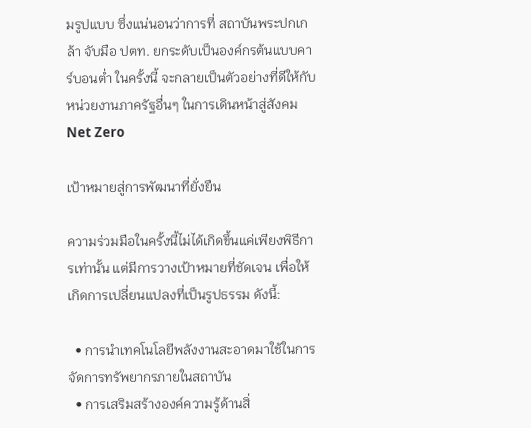มรูปแบบ ซึ่งแน่นอนว่าการที่ สถาบันพระปกเกล้า จับมือ ปตท. ยกระดับเป็นองค์กรต้นแบบคาร์บอนต่ำ ในครั้งนี้ จะกลายเป็นตัวอย่างที่ดีให้กับหน่วยงานภาครัฐอื่นๆ ในการเดินหน้าสู่สังคม Net Zero

เป้าหมายสู่การพัฒนาที่ยั่งยืน

ความร่วมมือในครั้งนี้ไม่ได้เกิดขึ้นแค่เพียงพิธีการเท่านั้น แต่มีการวางเป้าหมายที่ชัดเจน เพื่อให้เกิดการเปลี่ยนแปลงที่เป็นรูปธรรม ดังนี้:

  • การนำเทคโนโลยีพลังงานสะอาดมาใช้ในการจัดการทรัพยากรภายในสถาบัน
  • การเสริมสร้างองค์ความรู้ด้านสิ่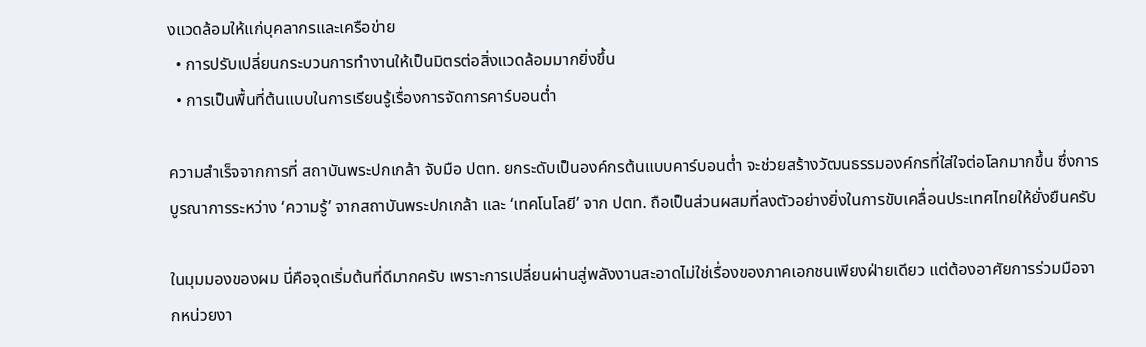งแวดล้อมให้แก่บุคลากรและเครือข่าย
  • การปรับเปลี่ยนกระบวนการทำงานให้เป็นมิตรต่อสิ่งแวดล้อมมากยิ่งขึ้น
  • การเป็นพื้นที่ต้นแบบในการเรียนรู้เรื่องการจัดการคาร์บอนต่ำ

ความสำเร็จจากการที่ สถาบันพระปกเกล้า จับมือ ปตท. ยกระดับเป็นองค์กรต้นแบบคาร์บอนต่ำ จะช่วยสร้างวัฒนธรรมองค์กรที่ใส่ใจต่อโลกมากขึ้น ซึ่งการบูรณาการระหว่าง ‘ความรู้’ จากสถาบันพระปกเกล้า และ ‘เทคโนโลยี’ จาก ปตท. ถือเป็นส่วนผสมที่ลงตัวอย่างยิ่งในการขับเคลื่อนประเทศไทยให้ยั่งยืนครับ

ในมุมมองของผม นี่คือจุดเริ่มต้นที่ดีมากครับ เพราะการเปลี่ยนผ่านสู่พลังงานสะอาดไม่ใช่เรื่องของภาคเอกชนเพียงฝ่ายเดียว แต่ต้องอาศัยการร่วมมือจากหน่วยงา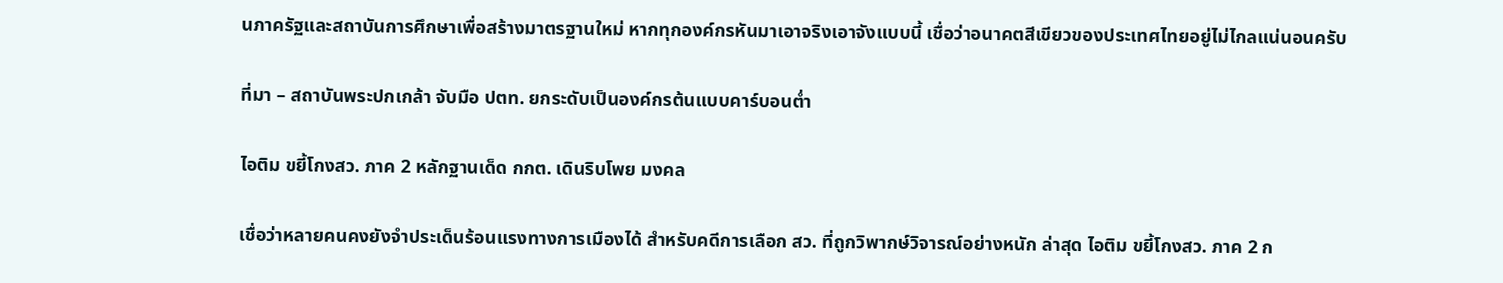นภาครัฐและสถาบันการศึกษาเพื่อสร้างมาตรฐานใหม่ หากทุกองค์กรหันมาเอาจริงเอาจังแบบนี้ เชื่อว่าอนาคตสีเขียวของประเทศไทยอยู่ไม่ไกลแน่นอนครับ

ที่มา – สถาบันพระปกเกล้า จับมือ ปตท. ยกระดับเป็นองค์กรต้นแบบคาร์บอนต่ำ

ไอติม ขยี้โกงสว. ภาค 2 หลักฐานเด็ด กกต. เดินริบโพย มงคล

เชื่อว่าหลายคนคงยังจำประเด็นร้อนแรงทางการเมืองได้ สำหรับคดีการเลือก สว. ที่ถูกวิพากษ์วิจารณ์อย่างหนัก ล่าสุด ไอติม ขยี้โกงสว. ภาค 2 ก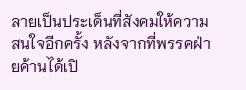ลายเป็นประเด็นที่สังคมให้ความสนใจอีกครั้ง หลังจากที่พรรคฝ่ายค้านได้เปิ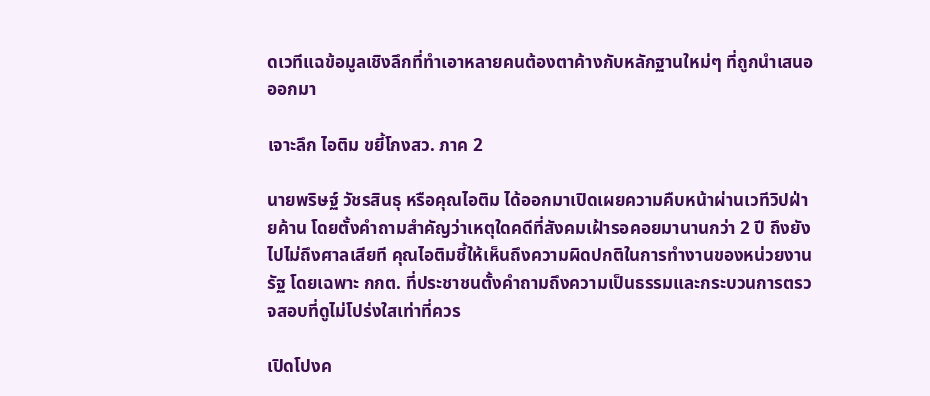ดเวทีแฉข้อมูลเชิงลึกที่ทำเอาหลายคนต้องตาค้างกับหลักฐานใหม่ๆ ที่ถูกนำเสนอออกมา

เจาะลึก ไอติม ขยี้โกงสว. ภาค 2

นายพริษฐ์ วัชรสินธุ หรือคุณไอติม ได้ออกมาเปิดเผยความคืบหน้าผ่านเวทีวิปฝ่ายค้าน โดยตั้งคำถามสำคัญว่าเหตุใดคดีที่สังคมเฝ้ารอคอยมานานกว่า 2 ปี ถึงยังไปไม่ถึงศาลเสียที คุณไอติมชี้ให้เห็นถึงความผิดปกติในการทำงานของหน่วยงานรัฐ โดยเฉพาะ กกต. ที่ประชาชนตั้งคำถามถึงความเป็นธรรมและกระบวนการตรวจสอบที่ดูไม่โปร่งใสเท่าที่ควร

เปิดโปงค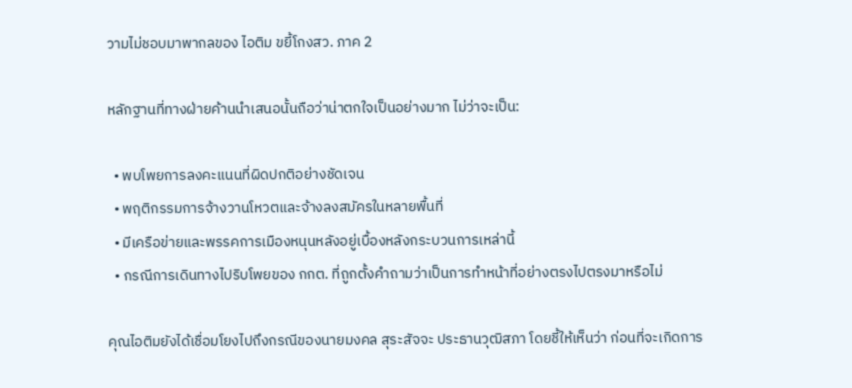วามไม่ชอบมาพากลของ ไอติม ขยี้โกงสว. ภาค 2

หลักฐานที่ทางฝ่ายค้านนำเสนอนั้นถือว่าน่าตกใจเป็นอย่างมาก ไม่ว่าจะเป็น:

  • พบโพยการลงคะแนนที่ผิดปกติอย่างชัดเจน
  • พฤติกรรมการจ้างวานโหวตและจ้างลงสมัครในหลายพื้นที่
  • มีเครือข่ายและพรรคการเมืองหนุนหลังอยู่เบื้องหลังกระบวนการเหล่านี้
  • กรณีการเดินทางไปริบโพยของ กกต. ที่ถูกตั้งคำถามว่าเป็นการทำหน้าที่อย่างตรงไปตรงมาหรือไม่

คุณไอติมยังได้เชื่อมโยงไปถึงกรณีของนายมงคล สุระสัจจะ ประธานวุฒิสภา โดยชี้ให้เห็นว่า ก่อนที่จะเกิดการ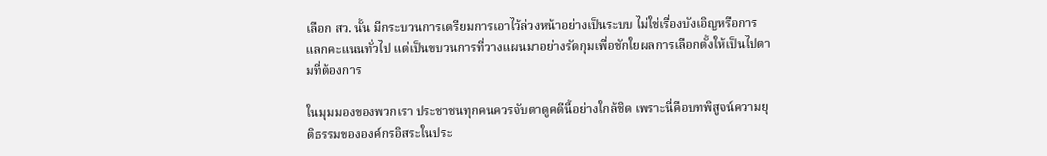เลือก สว. นั้น มีกระบวนการเตรียมการเอาไว้ล่วงหน้าอย่างเป็นระบบ ไม่ใช่เรื่องบังเอิญหรือการแลกคะแนนทั่วไป แต่เป็นขบวนการที่วางแผนมาอย่างรัดกุมเพื่อชักใยผลการเลือกตั้งให้เป็นไปตามที่ต้องการ

ในมุมมองของพวกเรา ประชาชนทุกคนควรจับตาดูคดีนี้อย่างใกล้ชิด เพราะนี่คือบทพิสูจน์ความยุติธรรมขององค์กรอิสระในประ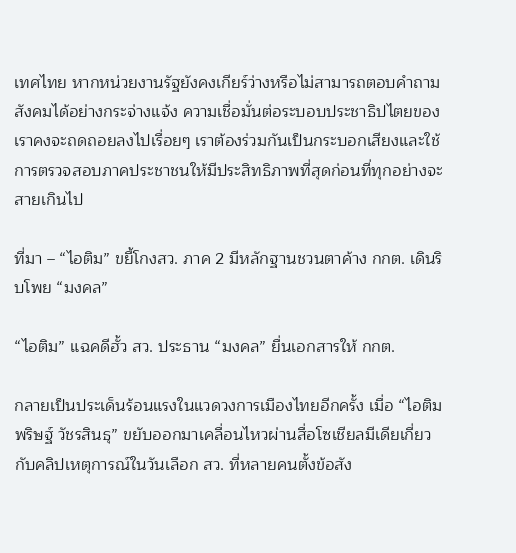เทศไทย หากหน่วยงานรัฐยังคงเกียร์ว่างหรือไม่สามารถตอบคำถามสังคมได้อย่างกระจ่างแจ้ง ความเชื่อมั่นต่อระบอบประชาธิปไตยของเราคงจะถดถอยลงไปเรื่อยๆ เราต้องร่วมกันเป็นกระบอกเสียงและใช้การตรวจสอบภาคประชาชนให้มีประสิทธิภาพที่สุดก่อนที่ทุกอย่างจะสายเกินไป

ที่มา – “ไอติม” ขยี้โกงสว. ภาค 2 มีหลักฐานชวนตาค้าง กกต. เดินริบโพย “มงคล”

“ไอติม” แฉคดีฮั้ว สว. ประธาน “มงคล” ยื่นเอกสารให้ กกต.

กลายเป็นประเด็นร้อนแรงในแวดวงการเมืองไทยอีกครั้ง เมื่อ “ไอติม พริษฐ์ วัชรสินธุ” ขยับออกมาเคลื่อนไหวผ่านสื่อโซเชียลมีเดียเกี่ยวกับคลิปเหตุการณ์ในวันเลือก สว. ที่หลายคนตั้งข้อสัง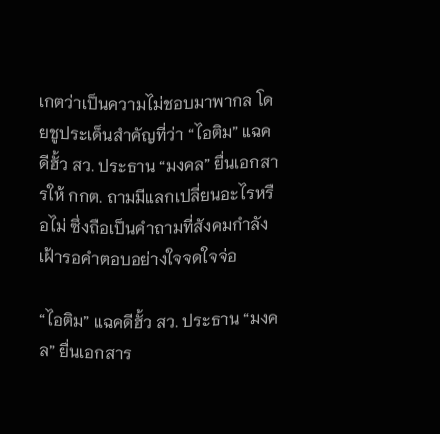เกตว่าเป็นความไม่ชอบมาพากล โดยชูประเด็นสำคัญที่ว่า “ไอติม” แฉคดีฮั้ว สว. ประธาน “มงคล” ยื่นเอกสารให้ กกต. ถามมีแลกเปลี่ยนอะไรหรือไม่ ซึ่งถือเป็นคำถามที่สังคมกำลังเฝ้ารอคำตอบอย่างใจจดใจจ่อ

“ไอติม” แฉคดีฮั้ว สว. ประธาน “มงคล” ยื่นเอกสาร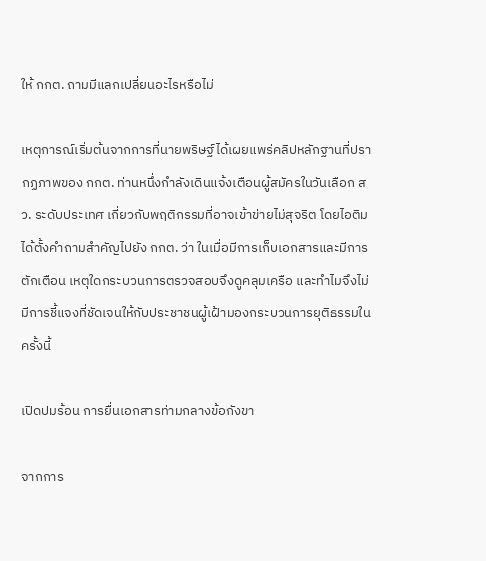ให้ กกต. ถามมีแลกเปลี่ยนอะไรหรือไม่

เหตุการณ์เริ่มต้นจากการที่นายพริษฐ์ได้เผยแพร่คลิปหลักฐานที่ปรากฏภาพของ กกต. ท่านหนึ่งกำลังเดินแจ้งเตือนผู้สมัครในวันเลือก สว. ระดับประเทศ เกี่ยวกับพฤติกรรมที่อาจเข้าข่ายไม่สุจริต โดยไอติมได้ตั้งคำถามสำคัญไปยัง กกต. ว่า ในเมื่อมีการเก็บเอกสารและมีการตักเตือน เหตุใดกระบวนการตรวจสอบจึงดูคลุมเครือ และทำไมจึงไม่มีการชี้แจงที่ชัดเจนให้กับประชาชนผู้เฝ้ามองกระบวนการยุติธรรมในครั้งนี้

เปิดปมร้อน การยื่นเอกสารท่ามกลางข้อกังขา

จากการ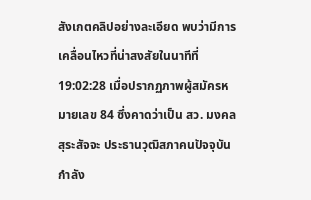สังเกตคลิปอย่างละเอียด พบว่ามีการเคลื่อนไหวที่น่าสงสัยในนาทีที่ 19:02:28 เมื่อปรากฏภาพผู้สมัครหมายเลข 84 ซึ่งคาดว่าเป็น สว. มงคล สุระสัจจะ ประธานวุฒิสภาคนปัจจุบัน กำลัง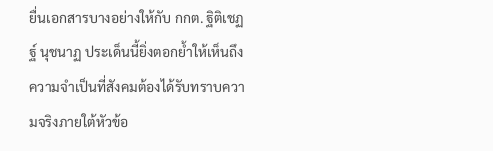ยื่นเอกสารบางอย่างให้กับ กกต. ฐิติเชฏฐ์ นุชนาฏ ประเด็นนี้ยิ่งตอกย้ำให้เห็นถึงความจำเป็นที่สังคมต้องได้รับทราบความจริงภายใต้หัวข้อ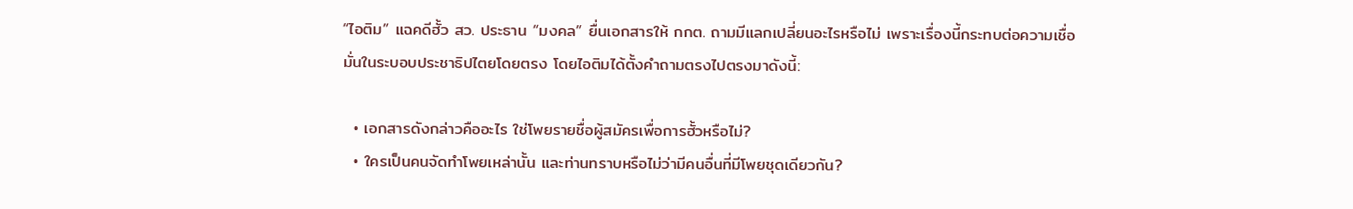“ไอติม” แฉคดีฮั้ว สว. ประธาน “มงคล” ยื่นเอกสารให้ กกต. ถามมีแลกเปลี่ยนอะไรหรือไม่ เพราะเรื่องนี้กระทบต่อความเชื่อมั่นในระบอบประชาธิปไตยโดยตรง โดยไอติมได้ตั้งคำถามตรงไปตรงมาดังนี้:

  • เอกสารดังกล่าวคืออะไร ใช่โพยรายชื่อผู้สมัครเพื่อการฮั้วหรือไม่?
  • ใครเป็นคนจัดทำโพยเหล่านั้น และท่านทราบหรือไม่ว่ามีคนอื่นที่มีโพยชุดเดียวกัน?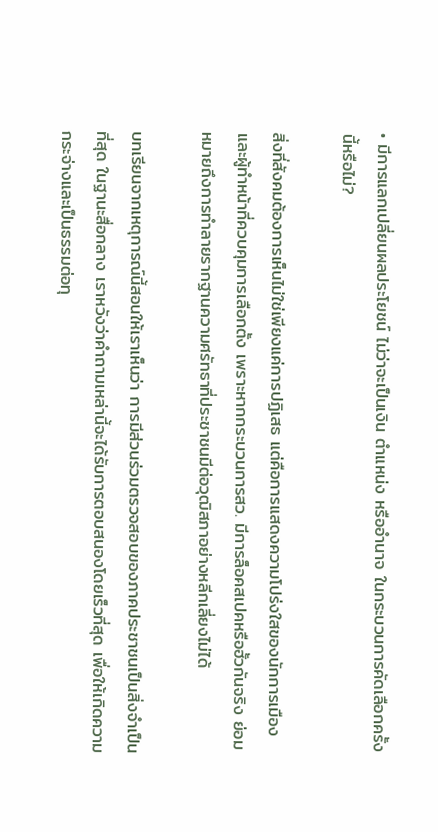• มีการแลกเปลี่ยนผลประโยชน์ ไม่ว่าจะเป็นเงิน ตำแหน่ง หรืออำนาจ ในกระบวนการคัดเลือกครั้งนี้หรือไม่?

สิ่งที่สังคมต้องการเห็นไม่ใช่เพียงแค่การปฏิเสธ แต่คือการแสดงความโปร่งใสของนักการเมืองและผู้ทำหน้าที่ควบคุมการเลือกตั้ง เพราะหากกระบวนการสว. มีการล็อคสเปคหรือฮั้วกันจริง ย่อมหมายถึงการทำลายรากฐานความศรัทธาที่ประชาชนมีต่อวุฒิสภาอย่างหลีกเลี่ยงไม่ได้

บทเรียนจากเหตุการณ์นี้สอนให้เราเห็นว่า การมีส่วนร่วมตรวจสอบของภาคประชาชนเป็นสิ่งจำเป็นที่สุด ในฐานะสื่อกลาง เราหวังว่าคำถามเหล่านี้จะได้รับการตอบสนองโดยเร็วที่สุด เพื่อให้เกิดความกระจ่างและเป็นธรรมต่อทุ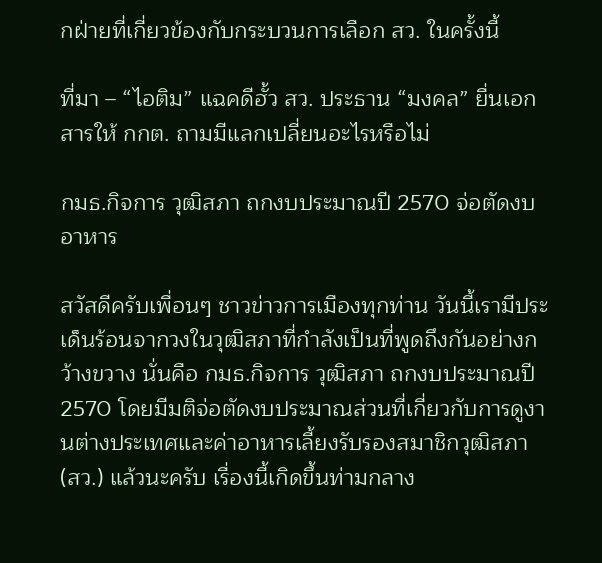กฝ่ายที่เกี่ยวข้องกับกระบวนการเลือก สว. ในครั้งนี้

ที่มา – “ไอติม” แฉคดีฮั้ว สว. ประธาน “มงคล” ยื่นเอกสารให้ กกต. ถามมีแลกเปลี่ยนอะไรหรือไม่

กมธ.กิจการ วุฒิสภา ถกงบประมาณปี 2570 จ่อตัดงบอาหาร

สวัสดีครับเพื่อนๆ ชาวข่าวการเมืองทุกท่าน วันนี้เรามีประเด็นร้อนจากวงในวุฒิสภาที่กำลังเป็นที่พูดถึงกันอย่างกว้างขวาง นั่นคือ กมธ.กิจการ วุฒิสภา ถกงบประมาณปี 2570 โดยมีมติจ่อตัดงบประมาณส่วนที่เกี่ยวกับการดูงานต่างประเทศและค่าอาหารเลี้ยงรับรองสมาชิกวุฒิสภา (สว.) แล้วนะครับ เรื่องนี้เกิดขึ้นท่ามกลาง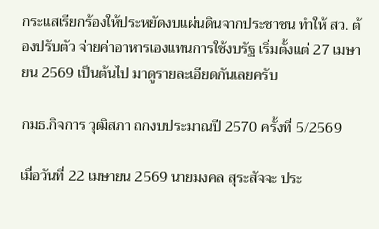กระแสเรียกร้องให้ประหยัดงบแผ่นดินจากประชาชน ทำให้ สว. ต้องปรับตัว จ่ายค่าอาหารเองแทนการใช้งบรัฐ เริ่มตั้งแต่ 27 เมษายน 2569 เป็นต้นไป มาดูรายละเอียดกันเลยครับ

กมธ.กิจการ วุฒิสภา ถกงบประมาณปี 2570 ครั้งที่ 5/2569

เมื่อวันที่ 22 เมษายน 2569 นายมงคล สุระสัจจะ ประ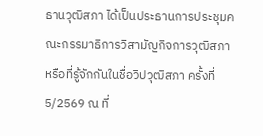ธานวุฒิสภา ได้เป็นประธานการประชุมคณะกรรมาธิการวิสามัญกิจการวุฒิสภา หรือที่รู้จักกันในชื่อวิปวุฒิสภา ครั้งที่ 5/2569 ณ ที่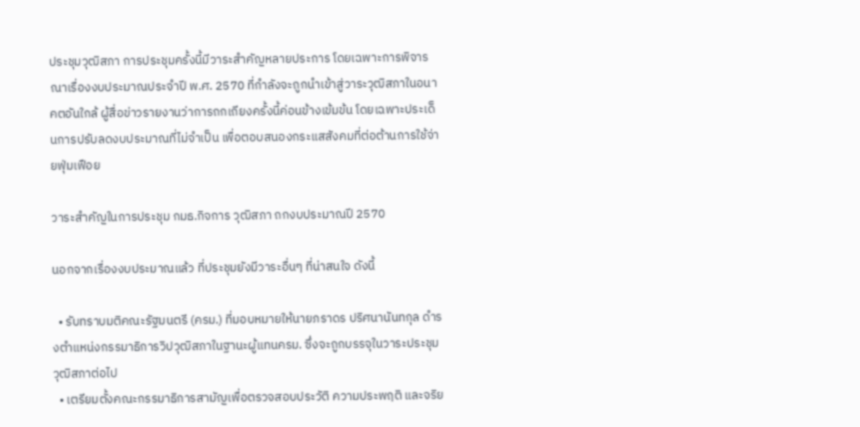ประชุมวุฒิสภา การประชุมครั้งนี้มีวาระสำคัญหลายประการ โดยเฉพาะการพิจารณาเรื่องงบประมาณประจำปี พ.ศ. 2570 ที่กำลังจะถูกนำเข้าสู่วาระวุฒิสภาในอนาคตอันใกล้ ผู้สื่อข่าวรายงานว่าการถกเถียงครั้งนี้ค่อนข้างเข้มข้น โดยเฉพาะประเด็นการปรับลดงบประมาณที่ไม่จำเป็น เพื่อตอบสนองกระแสสังคมที่ต่อต้านการใช้จ่ายฟุ่มเฟือย

วาระสำคัญในการประชุม กมธ.กิจการ วุฒิสภา ถกงบประมาณปี 2570

นอกจากเรื่องงบประมาณแล้ว ที่ประชุมยังมีวาระอื่นๆ ที่น่าสนใจ ดังนี้

  • รับทราบมติคณะรัฐมนตรี (ครม.) ที่มอบหมายให้นายภราดร ปริศนานันทกุล ดำรงตำแหน่งกรรมาธิการวิปวุฒิสภาในฐานะผู้แทนครม. ซึ่งจะถูกบรรจุในวาระประชุมวุฒิสภาต่อไป
  • เตรียมตั้งคณะกรรมาธิการสามัญเพื่อตรวจสอบประวัติ ความประพฤติ และจริย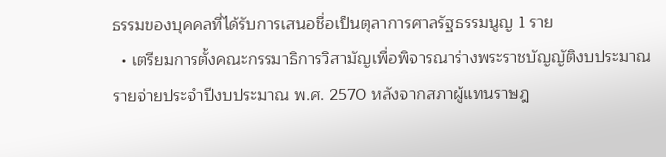ธรรมของบุคคลที่ได้รับการเสนอชื่อเป็นตุลาการศาลรัฐธรรมนูญ 1 ราย
  • เตรียมการตั้งคณะกรรมาธิการวิสามัญเพื่อพิจารณาร่างพระราชบัญญัติงบประมาณรายจ่ายประจำปีงบประมาณ พ.ศ. 2570 หลังจากสภาผู้แทนราษฎ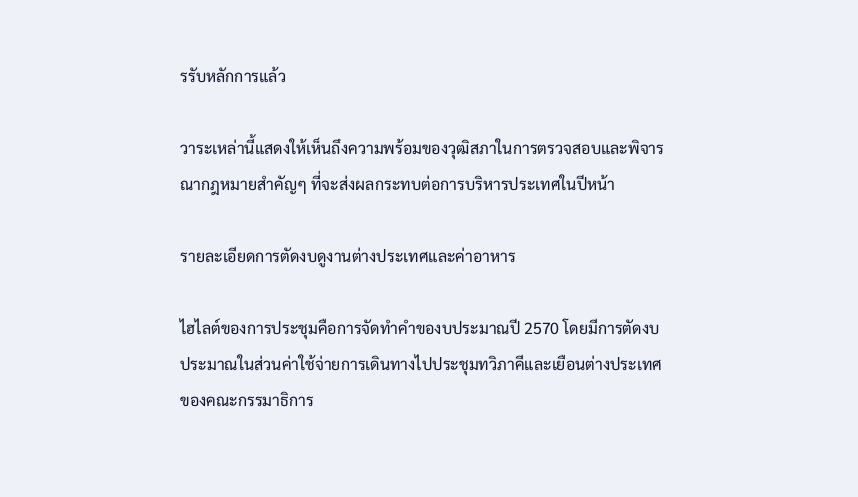รรับหลักการแล้ว

วาระเหล่านี้แสดงให้เห็นถึงความพร้อมของวุฒิสภาในการตรวจสอบและพิจารณากฎหมายสำคัญๆ ที่จะส่งผลกระทบต่อการบริหารประเทศในปีหน้า

รายละเอียดการตัดงบดูงานต่างประเทศและค่าอาหาร

ไฮไลต์ของการประชุมคือการจัดทำคำของบประมาณปี 2570 โดยมีการตัดงบประมาณในส่วนค่าใช้จ่ายการเดินทางไปประชุมทวิภาคีและเยือนต่างประเทศของคณะกรรมาธิการ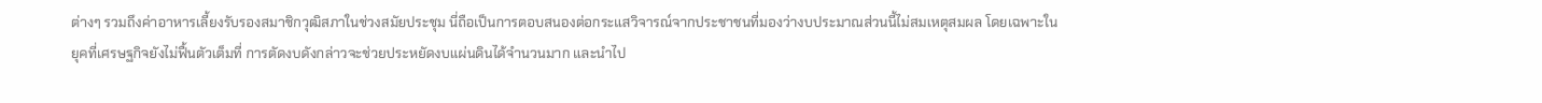ต่างๆ รวมถึงค่าอาหารเลี้ยงรับรองสมาชิกวุฒิสภาในช่วงสมัยประชุม นี่ถือเป็นการตอบสนองต่อกระแสวิจารณ์จากประชาชนที่มองว่างบประมาณส่วนนี้ไม่สมเหตุสมผล โดยเฉพาะในยุคที่เศรษฐกิจยังไม่ฟื้นตัวเต็มที่ การตัดงบดังกล่าวจะช่วยประหยัดงบแผ่นดินได้จำนวนมาก และนำไป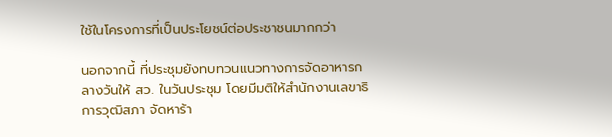ใช้ในโครงการที่เป็นประโยชน์ต่อประชาชนมากกว่า

นอกจากนี้ ที่ประชุมยังทบทวนแนวทางการจัดอาหารกลางวันให้ สว. ในวันประชุม โดยมีมติให้สำนักงานเลขาธิการวุฒิสภา จัดหาร้า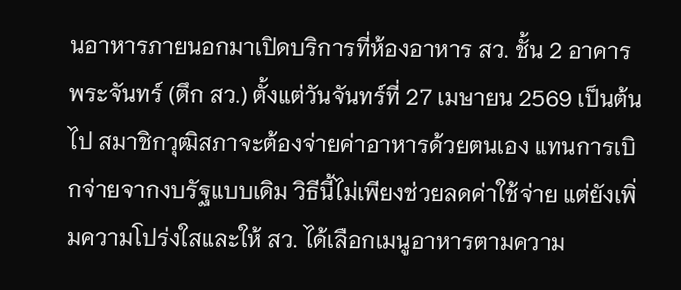นอาหารภายนอกมาเปิดบริการที่ห้องอาหาร สว. ชั้น 2 อาคารพระจันทร์ (ตึก สว.) ตั้งแต่วันจันทร์ที่ 27 เมษายน 2569 เป็นต้นไป สมาชิกวุฒิสภาจะต้องจ่ายค่าอาหารด้วยตนเอง แทนการเบิกจ่ายจากงบรัฐแบบเดิม วิธีนี้ไม่เพียงช่วยลดค่าใช้จ่าย แต่ยังเพิ่มความโปร่งใสและให้ สว. ได้เลือกเมนูอาหารตามความ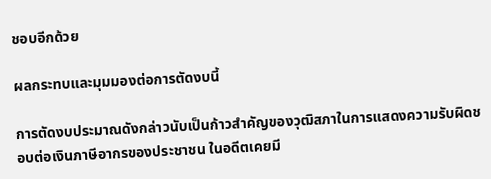ชอบอีกด้วย

ผลกระทบและมุมมองต่อการตัดงบนี้

การตัดงบประมาณดังกล่าวนับเป็นก้าวสำคัญของวุฒิสภาในการแสดงความรับผิดชอบต่อเงินภาษีอากรของประชาชน ในอดีตเคยมี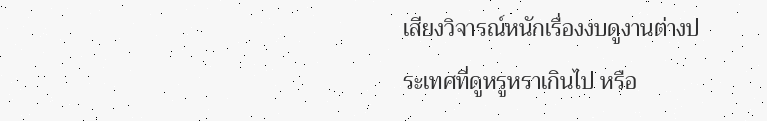เสียงวิจารณ์หนักเรื่องงบดูงานต่างประเทศที่ดูหรูหราเกินไป หรือ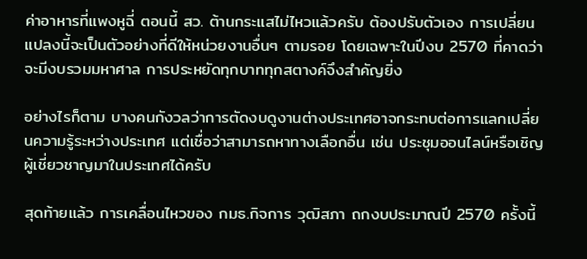ค่าอาหารที่แพงหูฉี่ ตอนนี้ สว. ต้านกระแสไม่ไหวแล้วครับ ต้องปรับตัวเอง การเปลี่ยนแปลงนี้จะเป็นตัวอย่างที่ดีให้หน่วยงานอื่นๆ ตามรอย โดยเฉพาะในปีงบ 2570 ที่คาดว่าจะมีงบรวมมหาศาล การประหยัดทุกบาททุกสตางค์จึงสำคัญยิ่ง

อย่างไรก็ตาม บางคนกังวลว่าการตัดงบดูงานต่างประเทศอาจกระทบต่อการแลกเปลี่ยนความรู้ระหว่างประเทศ แต่เชื่อว่าสามารถหาทางเลือกอื่น เช่น ประชุมออนไลน์หรือเชิญผู้เชี่ยวชาญมาในประเทศได้ครับ

สุดท้ายแล้ว การเคลื่อนไหวของ กมธ.กิจการ วุฒิสภา ถกงบประมาณปี 2570 ครั้งนี้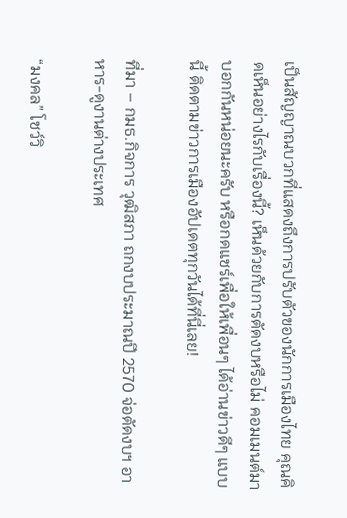เป็นสัญญาณบวกที่แสดงถึงการปรับตัวของนักการเมืองไทย คุณคิดเห็นอย่างไรกับเรื่องนี้? เห็นด้วยกับการตัดงบหรือไม่ คอมเมนต์มาบอกกันหน่อยนะครับ หรือกดแชร์เพื่อให้เพื่อนๆ ได้อ่านข่าวดีๆ แบบนี้ ติดตามข่าวการเมืองอัปเดตทุกวันได้ที่นี่เลย!

ที่มา – กมธ.กิจการ วุฒิสภา ถกงบประมาณปี 2570 จ่อตัดงบฯ อาหาร-ดูงานต่างประเทศ

“มงคล” โชว์วิ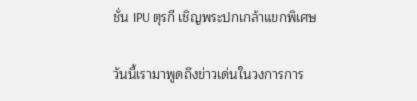ชั่น IPU ตุรกี เชิญพระปกเกล้าแขกพิเศษ

วันนี้เรามาพูดถึงข่าวเด่นในวงการการ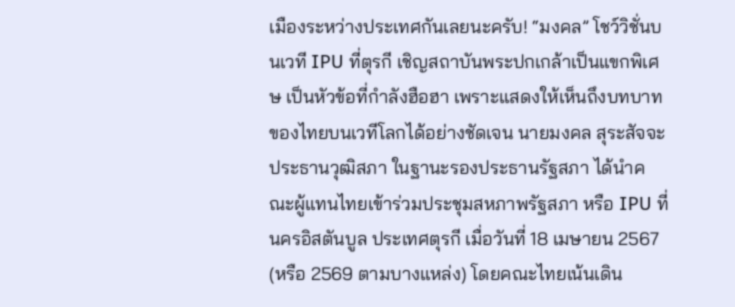เมืองระหว่างประเทศกันเลยนะครับ! “มงคล” โชว์วิชั่นบนเวที IPU ที่ตุรกี เชิญสถาบันพระปกเกล้าเป็นแขกพิเศษ เป็นหัวข้อที่กำลังฮือฮา เพราะแสดงให้เห็นถึงบทบาทของไทยบนเวทีโลกได้อย่างชัดเจน นายมงคล สุระสัจจะ ประธานวุฒิสภา ในฐานะรองประธานรัฐสภา ได้นำคณะผู้แทนไทยเข้าร่วมประชุมสหภาพรัฐสภา หรือ IPU ที่นครอิสตันบูล ประเทศตุรกี เมื่อวันที่ 18 เมษายน 2567 (หรือ 2569 ตามบางแหล่ง) โดยคณะไทยเน้นเดิน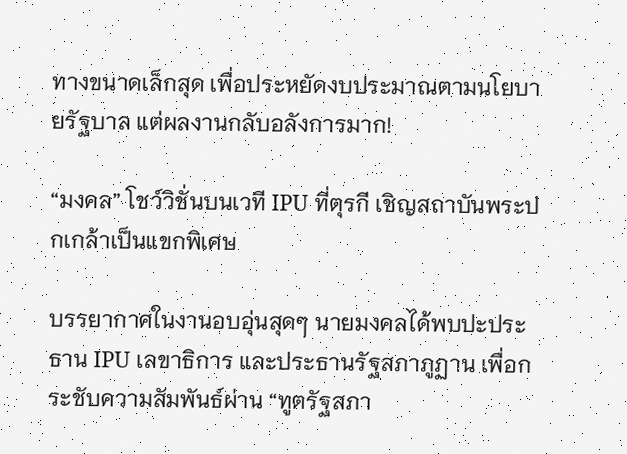ทางขนาดเล็กสุด เพื่อประหยัดงบประมาณตามนโยบายรัฐบาล แต่ผลงานกลับอลังการมาก!

“มงคล” โชว์วิชั่นบนเวที IPU ที่ตุรกี เชิญสถาบันพระปกเกล้าเป็นแขกพิเศษ

บรรยากาศในงานอบอุ่นสุดๆ นายมงคลได้พบปะประธาน IPU เลขาธิการ และประธานรัฐสภาภูฏาน เพื่อกระชับความสัมพันธ์ผ่าน “ทูตรัฐสภา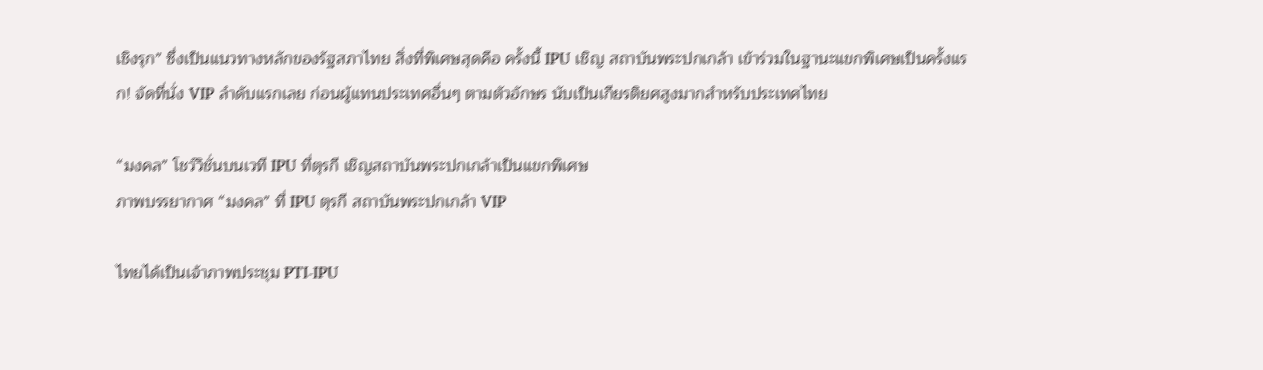เชิงรุก” ซึ่งเป็นแนวทางหลักของรัฐสภาไทย สิ่งที่พิเศษสุดคือ ครั้งนี้ IPU เชิญ สถาบันพระปกเกล้า เข้าร่วมในฐานะแขกพิเศษเป็นครั้งแรก! จัดที่นั่ง VIP ลำดับแรกเลย ก่อนผู้แทนประเทศอื่นๆ ตามตัวอักษร นับเป็นเกียรติยศสูงมากสำหรับประเทศไทย

“มงคล” โชว์วิชั่นบนเวที IPU ที่ตุรกี เชิญสถาบันพระปกเกล้าเป็นแขกพิเศษ
ภาพบรรยากาศ “มงคล” ที่ IPU ตุรกี สถาบันพระปกเกล้า VIP

ไทยได้เป็นเจ้าภาพประชุม PTI-IPU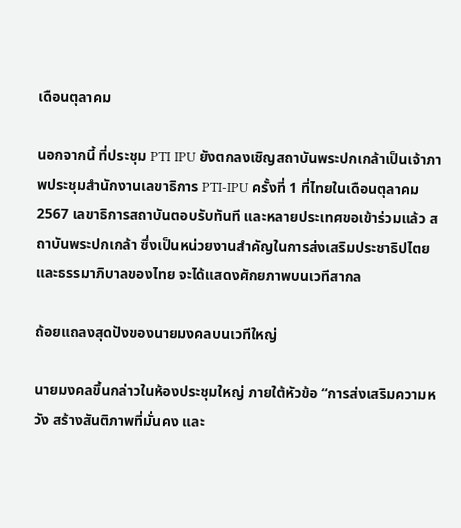เดือนตุลาคม

นอกจากนี้ ที่ประชุม PTI IPU ยังตกลงเชิญสถาบันพระปกเกล้าเป็นเจ้าภาพประชุมสำนักงานเลขาธิการ PTI-IPU ครั้งที่ 1 ที่ไทยในเดือนตุลาคม 2567 เลขาธิการสถาบันตอบรับทันที และหลายประเทศขอเข้าร่วมแล้ว สถาบันพระปกเกล้า ซึ่งเป็นหน่วยงานสำคัญในการส่งเสริมประชาธิปไตยและธรรมาภิบาลของไทย จะได้แสดงศักยภาพบนเวทีสากล

ถ้อยแถลงสุดปังของนายมงคลบนเวทีใหญ่

นายมงคลขึ้นกล่าวในห้องประชุมใหญ่ ภายใต้หัวข้อ “การส่งเสริมความหวัง สร้างสันติภาพที่มั่นคง และ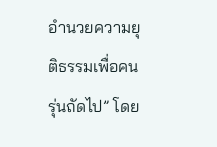อำนวยความยุติธรรมเพื่อคนรุ่นถัดไป” โดย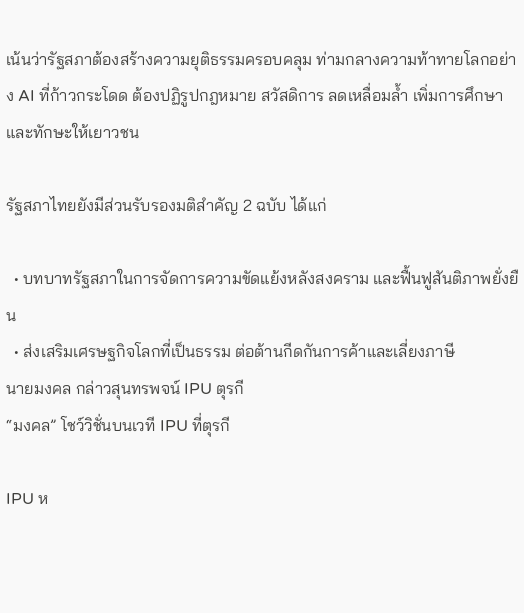เน้นว่ารัฐสภาต้องสร้างความยุติธรรมครอบคลุม ท่ามกลางความท้าทายโลกอย่าง AI ที่ก้าวกระโดด ต้องปฏิรูปกฎหมาย สวัสดิการ ลดเหลื่อมล้ำ เพิ่มการศึกษาและทักษะให้เยาวชน

รัฐสภาไทยยังมีส่วนรับรองมติสำคัญ 2 ฉบับ ได้แก่

  • บทบาทรัฐสภาในการจัดการความขัดแย้งหลังสงคราม และฟื้นฟูสันติภาพยั่งยืน
  • ส่งเสริมเศรษฐกิจโลกที่เป็นธรรม ต่อต้านกีดกันการค้าและเลี่ยงภาษี
นายมงคล กล่าวสุนทรพจน์ IPU ตุรกี
“มงคล” โชว์วิชั่นบนเวที IPU ที่ตุรกี

IPU ห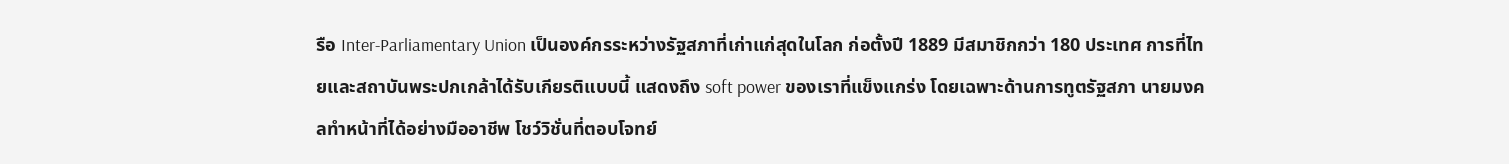รือ Inter-Parliamentary Union เป็นองค์กรระหว่างรัฐสภาที่เก่าแก่สุดในโลก ก่อตั้งปี 1889 มีสมาชิกกว่า 180 ประเทศ การที่ไทยและสถาบันพระปกเกล้าได้รับเกียรติแบบนี้ แสดงถึง soft power ของเราที่แข็งแกร่ง โดยเฉพาะด้านการทูตรัฐสภา นายมงคลทำหน้าที่ได้อย่างมืออาชีพ โชว์วิชั่นที่ตอบโจทย์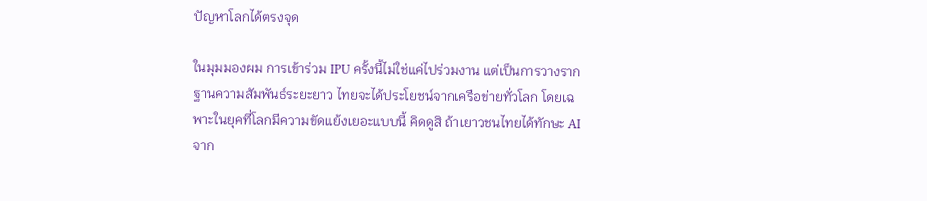ปัญหาโลกได้ตรงจุด

ในมุมมองผม การเข้าร่วม IPU ครั้งนี้ไม่ใช่แค่ไปร่วมงาน แต่เป็นการวางรากฐานความสัมพันธ์ระยะยาว ไทยจะได้ประโยชน์จากเครือข่ายทั่วโลก โดยเฉพาะในยุคที่โลกมีความขัดแย้งเยอะแบบนี้ คิดดูสิ ถ้าเยาวชนไทยได้ทักษะ AI จาก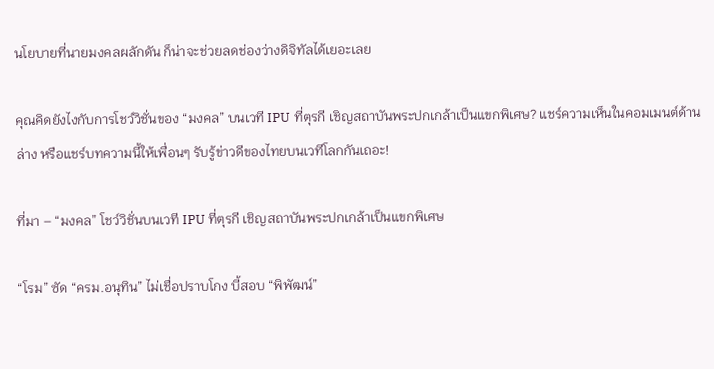นโยบายที่นายมงคลผลักดัน ก็น่าจะช่วยลดช่องว่างดิจิทัลได้เยอะเลย

คุณคิดยังไงกับการโชว์วิชั่นของ “มงคล” บนเวที IPU ที่ตุรกี เชิญสถาบันพระปกเกล้าเป็นแขกพิเศษ? แชร์ความเห็นในคอมเมนต์ด้านล่าง หรือแชร์บทความนี้ให้เพื่อนๆ รับรู้ข่าวดีของไทยบนเวทีโลกกันเถอะ!

ที่มา – “มงคล” โชว์วิชั่นบนเวที IPU ที่ตุรกี เชิญสถาบันพระปกเกล้าเป็นแขกพิเศษ

“โรม” ซัด “ครม.อนุทิน” ไม่เชื่อปราบโกง บี้สอบ “พิพัฒน์”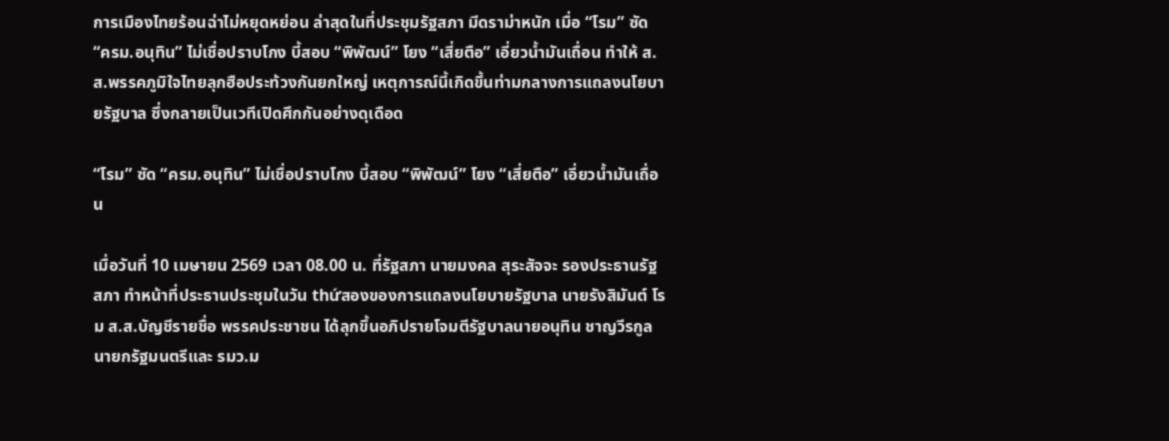การเมืองไทยร้อนฉ่าไม่หยุดหย่อน ล่าสุดในที่ประชุมรัฐสภา มีดราม่าหนัก เมื่อ “โรม” ซัด “ครม.อนุทิน” ไม่เชื่อปราบโกง บี้สอบ “พิพัฒน์” โยง “เสี่ยตือ” เอี่ยวน้ำมันเถื่อน ทำให้ ส.ส.พรรคภูมิใจไทยลุกฮือประท้วงกันยกใหญ่ เหตุการณ์นี้เกิดขึ้นท่ามกลางการแถลงนโยบายรัฐบาล ซึ่งกลายเป็นเวทีเปิดศึกกันอย่างดุเดือด

“โรม” ซัด “ครม.อนุทิน” ไม่เชื่อปราบโกง บี้สอบ “พิพัฒน์” โยง “เสี่ยตือ” เอี่ยวน้ำมันเถื่อน

เมื่อวันที่ 10 เมษายน 2569 เวลา 08.00 น. ที่รัฐสภา นายมงคล สุระสัจจะ รองประธานรัฐสภา ทำหน้าที่ประธานประชุมในวัน thứสองของการแถลงนโยบายรัฐบาล นายรังสิมันต์ โรม ส.ส.บัญชีรายชื่อ พรรคประชาชน ได้ลุกขึ้นอภิปรายโจมตีรัฐบาลนายอนุทิน ชาญวีรกูล นายกรัฐมนตรีและ รมว.ม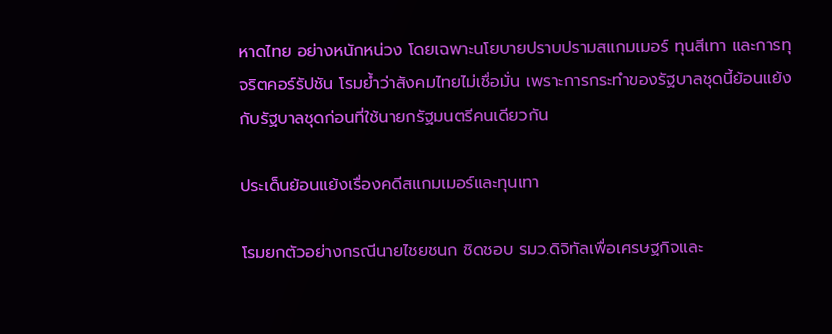หาดไทย อย่างหนักหน่วง โดยเฉพาะนโยบายปราบปรามสแกมเมอร์ ทุนสีเทา และการทุจริตคอร์รัปชัน โรมย้ำว่าสังคมไทยไม่เชื่อมั่น เพราะการกระทำของรัฐบาลชุดนี้ย้อนแย้งกับรัฐบาลชุดก่อนที่ใช้นายกรัฐมนตรีคนเดียวกัน

ประเด็นย้อนแย้งเรื่องคดีสแกมเมอร์และทุนเทา

โรมยกตัวอย่างกรณีนายไชยชนก ชิดชอบ รมว.ดิจิทัลเพื่อเศรษฐกิจและ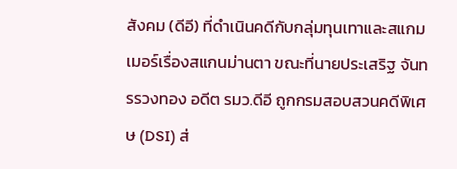สังคม (ดีอี) ที่ดำเนินคดีกับกลุ่มทุนเทาและสแกมเมอร์เรื่องสแกนม่านตา ขณะที่นายประเสริฐ จันทรรวงทอง อดีต รมว.ดีอี ถูกกรมสอบสวนคดีพิเศษ (DSI) ส่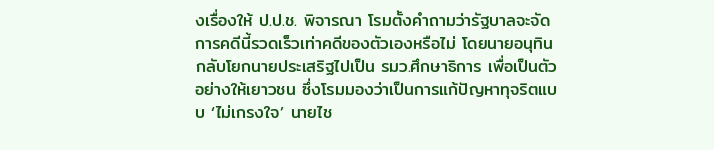งเรื่องให้ ป.ป.ช. พิจารณา โรมตั้งคำถามว่ารัฐบาลจะจัดการคดีนี้รวดเร็วเท่าคดีของตัวเองหรือไม่ โดยนายอนุทินกลับโยกนายประเสริฐไปเป็น รมว.ศึกษาธิการ เพื่อเป็นตัวอย่างให้เยาวชน ซึ่งโรมมองว่าเป็นการแก้ปัญหาทุจริตแบบ ‘ไม่เกรงใจ’ นายไช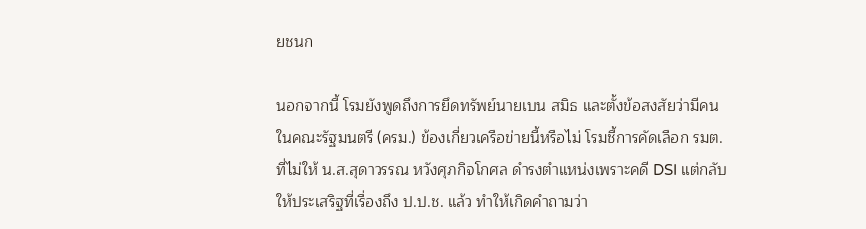ยชนก

นอกจากนี้ โรมยังพูดถึงการยึดทรัพย์นายเบน สมิธ และตั้งข้อสงสัยว่ามีคนในคณะรัฐมนตรี (ครม.) ข้องเกี่ยวเครือข่ายนี้หรือไม่ โรมชี้การคัดเลือก รมต. ที่ไม่ให้ น.ส.สุดาวรรณ หวังศุภกิจโกศล ดำรงตำแหน่งเพราะคดี DSI แต่กลับให้ประเสริฐที่เรื่องถึง ป.ป.ช. แล้ว ทำให้เกิดคำถามว่า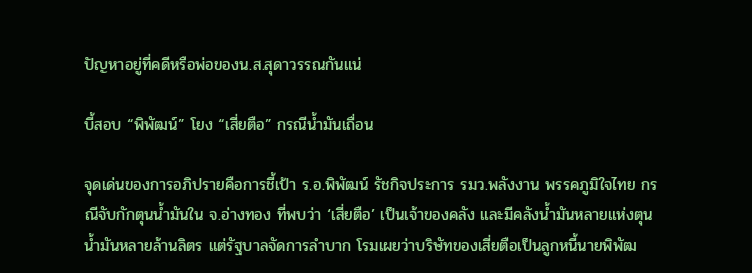ปัญหาอยู่ที่คดีหรือพ่อของน.ส.สุดาวรรณกันแน่

บี้สอบ “พิพัฒน์” โยง “เสี่ยตือ” กรณีน้ำมันเถื่อน

จุดเด่นของการอภิปรายคือการชี้เป้า ร.อ.พิพัฒน์ รัชกิจประการ รมว.พลังงาน พรรคภูมิใจไทย กรณีจับกักตุนน้ำมันใน จ.อ่างทอง ที่พบว่า ‘เสี่ยตือ’ เป็นเจ้าของคลัง และมีคลังน้ำมันหลายแห่งตุนน้ำมันหลายล้านลิตร แต่รัฐบาลจัดการลำบาก โรมเผยว่าบริษัทของเสี่ยตือเป็นลูกหนี้นายพิพัฒ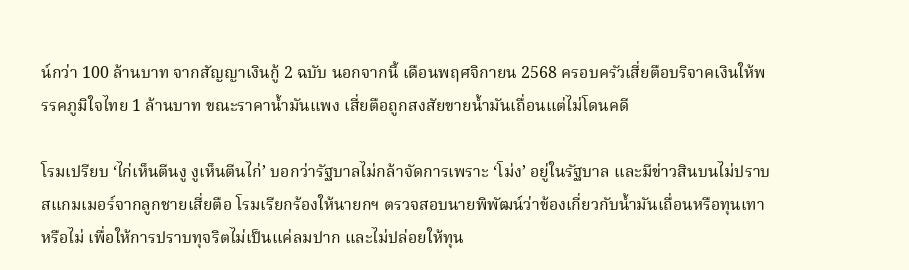น์กว่า 100 ล้านบาท จากสัญญาเงินกู้ 2 ฉบับ นอกจากนี้ เดือนพฤศจิกายน 2568 ครอบครัวเสี่ยตือบริจาคเงินให้พรรคภูมิใจไทย 1 ล้านบาท ขณะราคาน้ำมันแพง เสี่ยตือถูกสงสัยขายน้ำมันเถื่อนแต่ไม่โดนคดี

โรมเปรียบ ‘ไก่เห็นตีนงู งูเห็นตีนไก่’ บอกว่ารัฐบาลไม่กล้าจัดการเพราะ ‘โม่ง’ อยู่ในรัฐบาล และมีข่าวสินบนไม่ปราบสแกมเมอร์จากลูกชายเสี่ยตือ โรมเรียกร้องให้นายกฯ ตรวจสอบนายพิพัฒน์ว่าข้องเกี่ยวกับน้ำมันเถื่อนหรือทุนเทาหรือไม่ เพื่อให้การปราบทุจริตไม่เป็นแค่ลมปาก และไม่ปล่อยให้ทุน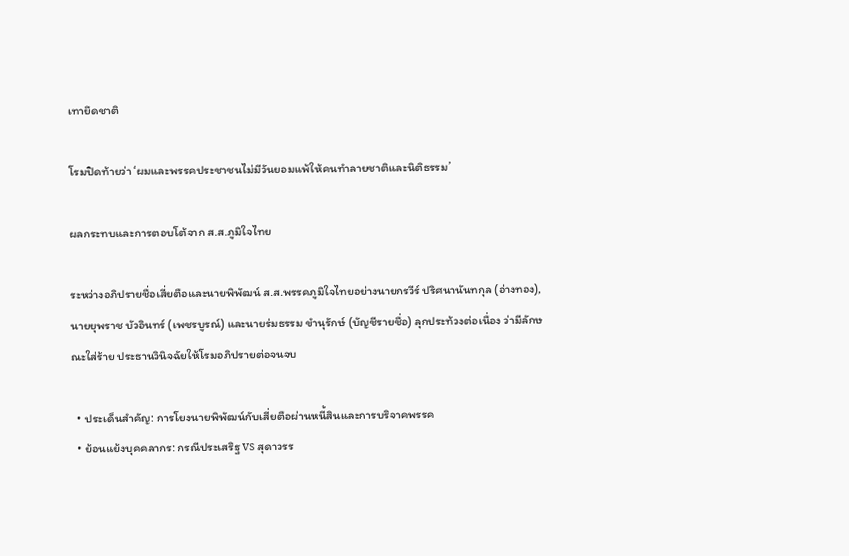เทายึดชาติ

โรมปิดท้ายว่า ‘ผมและพรรคประชาชนไม่มีวันยอมแพ้ให้คนทำลายชาติและนิติธรรม’

ผลกระทบและการตอบโต้จาก ส.ส.ภูมิใจไทย

ระหว่างอภิปรายชื่อเสี่ยตือและนายพิพัฒน์ ส.ส.พรรคภูมิใจไทยอย่างนายกรวีร์ ปริศนานันทกุล (อ่างทอง), นายยุพราช บัวอินทร์ (เพชรบูรณ์) และนายร่มธรรม ขำนุรักษ์ (บัญชีรายชื่อ) ลุกประท้วงต่อเนื่อง ว่ามีลักษณะใส่ร้าย ประธานวินิจฉัยให้โรมอภิปรายต่อจนจบ

  • ประเด็นสำคัญ: การโยงนายพิพัฒน์กับเสี่ยตือผ่านหนี้สินและการบริจาคพรรค
  • ย้อนแย้งบุคคลากร: กรณีประเสริฐ vs สุดาวรร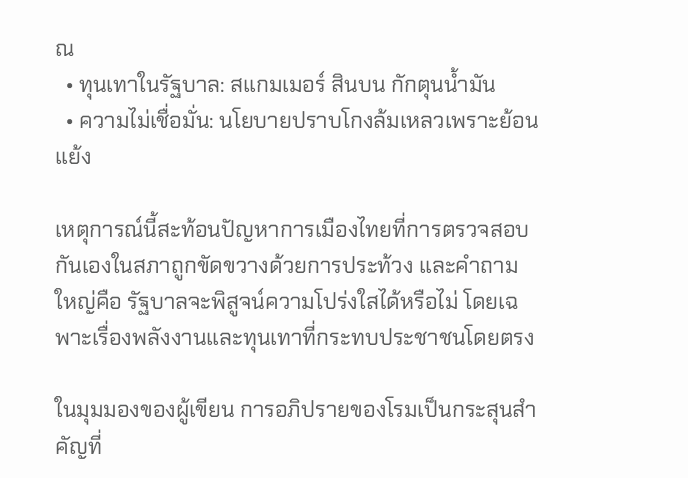ณ
  • ทุนเทาในรัฐบาล: สแกมเมอร์ สินบน กักตุนน้ำมัน
  • ความไม่เชื่อมั่น: นโยบายปราบโกงล้มเหลวเพราะย้อนแย้ง

เหตุการณ์นี้สะท้อนปัญหาการเมืองไทยที่การตรวจสอบกันเองในสภาถูกขัดขวางด้วยการประท้วง และคำถามใหญ่คือ รัฐบาลจะพิสูจน์ความโปร่งใสได้หรือไม่ โดยเฉพาะเรื่องพลังงานและทุนเทาที่กระทบประชาชนโดยตรง

ในมุมมองของผู้เขียน การอภิปรายของโรมเป็นกระสุนสำคัญที่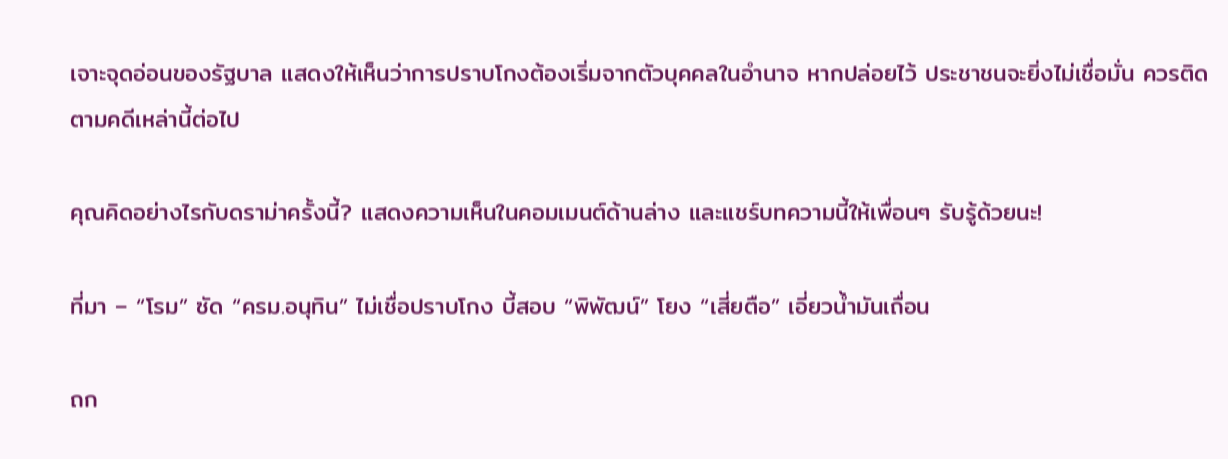เจาะจุดอ่อนของรัฐบาล แสดงให้เห็นว่าการปราบโกงต้องเริ่มจากตัวบุคคลในอำนาจ หากปล่อยไว้ ประชาชนจะยิ่งไม่เชื่อมั่น ควรติดตามคดีเหล่านี้ต่อไป

คุณคิดอย่างไรกับดราม่าครั้งนี้? แสดงความเห็นในคอมเมนต์ด้านล่าง และแชร์บทความนี้ให้เพื่อนๆ รับรู้ด้วยนะ!

ที่มา – “โรม” ซัด “ครม.อนุทิน” ไม่เชื่อปราบโกง บี้สอบ “พิพัฒน์” โยง “เสี่ยตือ” เอี่ยวน้ำมันเถื่อน

ถก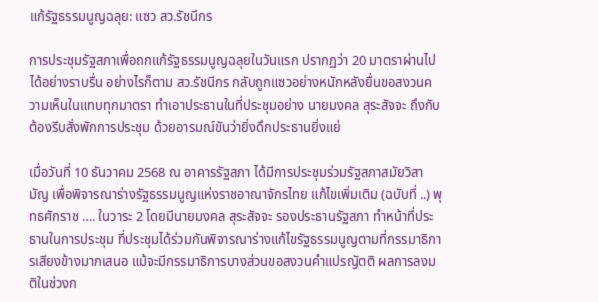แก้รัฐธรรมนูญฉลุย: แซว สว.รัชนีกร

การประชุมรัฐสภาเพื่อถกแก้รัฐธรรมนูญฉลุยในวันแรก ปรากฏว่า 20 มาตราผ่านไปได้อย่างราบรื่น อย่างไรก็ตาม สว.รัชนีกร กลับถูกแซวอย่างหนักหลังยื่นขอสงวนความเห็นในแทบทุกมาตรา ทำเอาประธานในที่ประชุมอย่าง นายมงคล สุระสัจจะ ถึงกับต้องรีบสั่งพักการประชุม ด้วยอารมณ์ขันว่ายิ่งดึกประธานยิ่งแย่

เมื่อวันที่ 10 ธันวาคม 2568 ณ อาคารรัฐสภา ได้มีการประชุมร่วมรัฐสภาสมัยวิสามัญ เพื่อพิจารณาร่างรัฐธรรมนูญแห่งราชอาณาจักรไทย แก้ไขเพิ่มเติม (ฉบับที่ ..) พุทธศักราช …. ในวาระ 2 โดยมีนายมงคล สุระสัจจะ รองประธานรัฐสภา ทำหน้าที่ประธานในการประชุม ที่ประชุมได้ร่วมกันพิจารณาร่างแก้ไขรัฐธรรมนูญตามที่กรรมาธิการเสียงข้างมากเสนอ แม้จะมีกรรมาธิการบางส่วนขอสงวนคำแปรญัตติ ผลการลงมติในช่วงก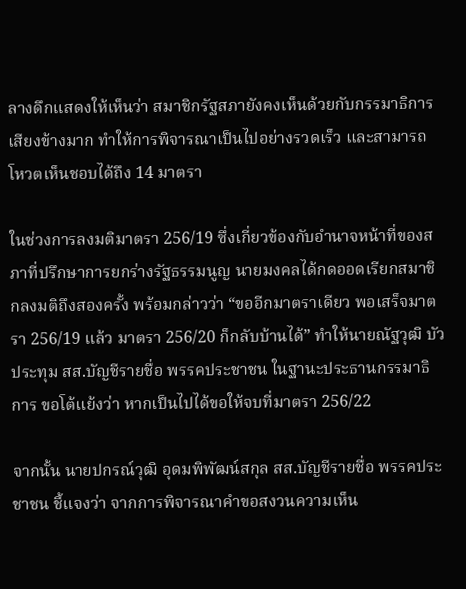ลางดึกแสดงให้เห็นว่า สมาชิกรัฐสภายังคงเห็นด้วยกับกรรมาธิการเสียงข้างมาก ทำให้การพิจารณาเป็นไปอย่างรวดเร็ว และสามารถโหวตเห็นชอบได้ถึง 14 มาตรา

ในช่วงการลงมติมาตรา 256/19 ซึ่งเกี่ยวข้องกับอำนาจหน้าที่ของสภาที่ปรึกษาการยกร่างรัฐธรรมนูญ นายมงคลได้กดออดเรียกสมาชิกลงมติถึงสองครั้ง พร้อมกล่าวว่า “ขออีกมาตราเดียว พอเสร็จมาตรา 256/19 แล้ว มาตรา 256/20 ก็กลับบ้านได้” ทำให้นายณัฐวุฒิ บัวประทุม สส.บัญชีรายชื่อ พรรคประชาชน ในฐานะประธานกรรมาธิการ ขอโต้แย้งว่า หากเป็นไปได้ขอให้จบที่มาตรา 256/22

จากนั้น นายปกรณ์วุฒิ อุดมพิพัฒน์สกุล สส.บัญชีรายชื่อ พรรคประชาชน ชี้แจงว่า จากการพิจารณาคำขอสงวนความเห็น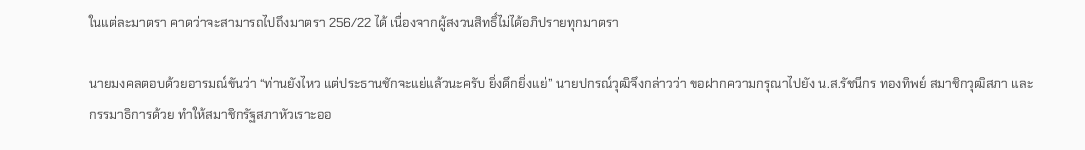ในแต่ละมาตรา คาดว่าจะสามารถไปถึงมาตรา 256/22 ได้ เนื่องจากผู้สงวนสิทธิ์ไม่ได้อภิปรายทุกมาตรา

นายมงคลตอบด้วยอารมณ์ขันว่า “ท่านยังไหว แต่ประธานชักจะแย่แล้วนะครับ ยิ่งดึกยิ่งแย่” นายปกรณ์วุฒิจึงกล่าวว่า ขอฝากความกรุณาไปยัง น.ส.รัชนีกร ทองทิพย์ สมาชิกวุฒิสภา และกรรมาธิการด้วย ทำให้สมาชิกรัฐสภาหัวเราะออ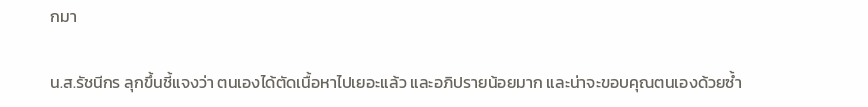กมา

น.ส.รัชนีกร ลุกขึ้นชี้แจงว่า ตนเองได้ตัดเนื้อหาไปเยอะแล้ว และอภิปรายน้อยมาก และน่าจะขอบคุณตนเองด้วยซ้ำ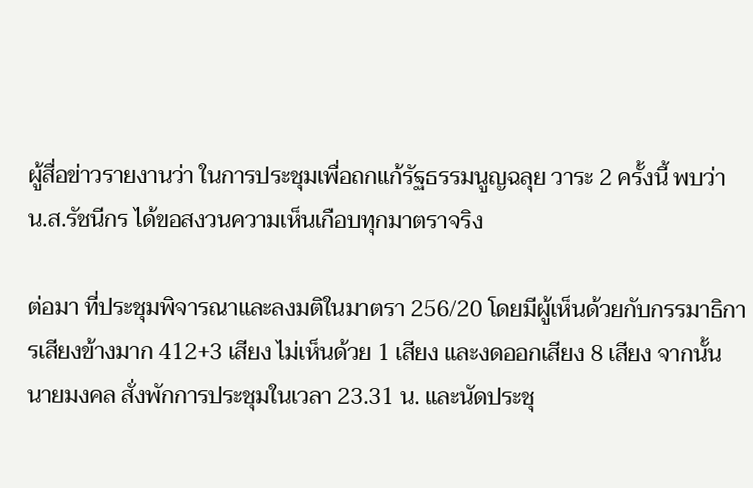ผู้สื่อข่าวรายงานว่า ในการประชุมเพื่อถกแก้รัฐธรรมนูญฉลุย วาระ 2 ครั้งนี้ พบว่า น.ส.รัชนีกร ได้ขอสงวนความเห็นเกือบทุกมาตราจริง

ต่อมา ที่ประชุมพิจารณาและลงมติในมาตรา 256/20 โดยมีผู้เห็นด้วยกับกรรมาธิการเสียงข้างมาก 412+3 เสียง ไม่เห็นด้วย 1 เสียง และงดออกเสียง 8 เสียง จากนั้น นายมงคล สั่งพักการประชุมในเวลา 23.31 น. และนัดประชุ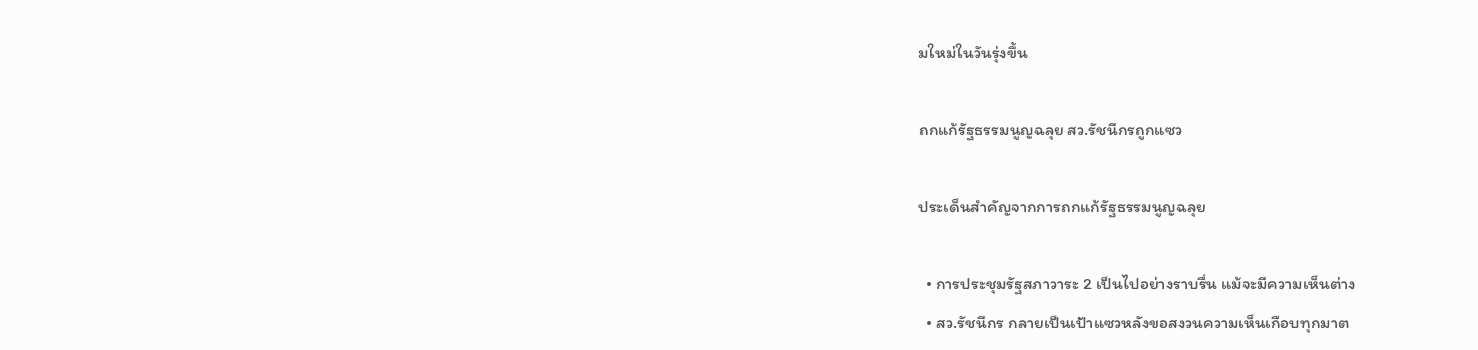มใหม่ในวันรุ่งขึ้น

ถกแก้รัฐธรรมนูญฉลุย สว.รัชนีกรถูกแซว

ประเด็นสำคัญจากการถกแก้รัฐธรรมนูญฉลุย

  • การประชุมรัฐสภาวาระ 2 เป็นไปอย่างราบรื่น แม้จะมีความเห็นต่าง
  • สว.รัชนีกร กลายเป็นเป้าแซวหลังขอสงวนความเห็นเกือบทุกมาต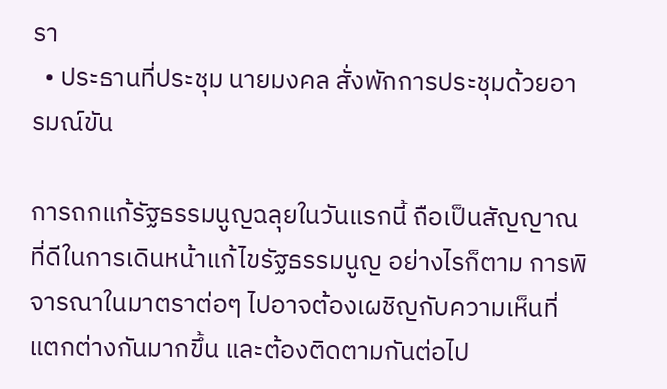รา
  • ประธานที่ประชุม นายมงคล สั่งพักการประชุมด้วยอารมณ์ขัน

การถกแก้รัฐธรรมนูญฉลุยในวันแรกนี้ ถือเป็นสัญญาณที่ดีในการเดินหน้าแก้ไขรัฐธรรมนูญ อย่างไรก็ตาม การพิจารณาในมาตราต่อๆ ไปอาจต้องเผชิญกับความเห็นที่แตกต่างกันมากขึ้น และต้องติดตามกันต่อไป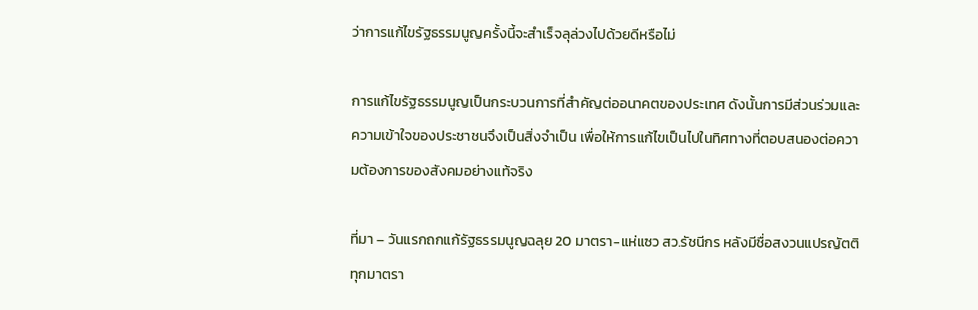ว่าการแก้ไขรัฐธรรมนูญครั้งนี้จะสำเร็จลุล่วงไปด้วยดีหรือไม่

การแก้ไขรัฐธรรมนูญเป็นกระบวนการที่สำคัญต่ออนาคตของประเทศ ดังนั้นการมีส่วนร่วมและความเข้าใจของประชาชนจึงเป็นสิ่งจำเป็น เพื่อให้การแก้ไขเป็นไปในทิศทางที่ตอบสนองต่อความต้องการของสังคมอย่างแท้จริง

ที่มา – วันแรกถกแก้รัฐธรรมนูญฉลุย 20 มาตรา-แห่แซว สว.รัชนีกร หลังมีชื่อสงวนแปรญัตติทุกมาตรา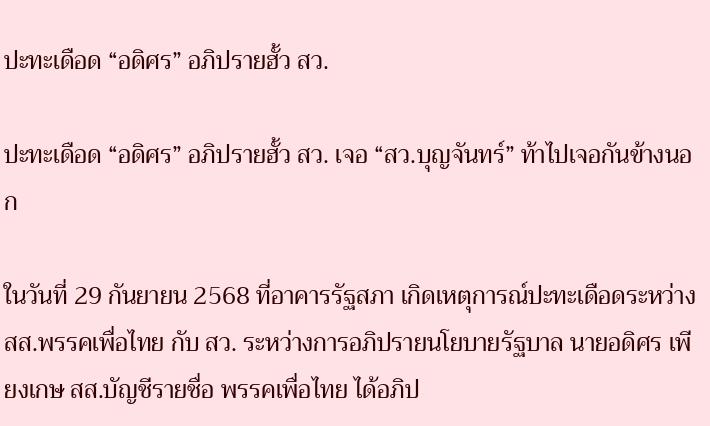ปะทะเดือด “อดิศร” อภิปรายฮั้ว สว.

ปะทะเดือด “อดิศร” อภิปรายฮั้ว สว. เจอ “สว.บุญจันทร์” ท้าไปเจอกันข้างนอก

ในวันที่ 29 กันยายน 2568 ที่อาคารรัฐสภา เกิดเหตุการณ์ปะทะเดือดระหว่าง สส.พรรคเพื่อไทย กับ สว. ระหว่างการอภิปรายนโยบายรัฐบาล นายอดิศร เพียงเกษ สส.บัญชีรายชื่อ พรรคเพื่อไทย ได้อภิป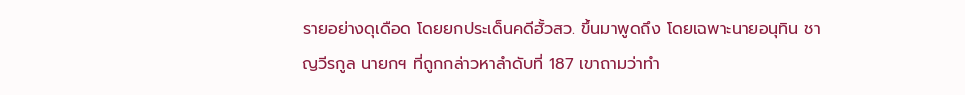รายอย่างดุเดือด โดยยกประเด็นคดีฮั้วสว. ขึ้นมาพูดถึง โดยเฉพาะนายอนุทิน ชาญวีรกูล นายกฯ ที่ถูกกล่าวหาลำดับที่ 187 เขาถามว่าทำ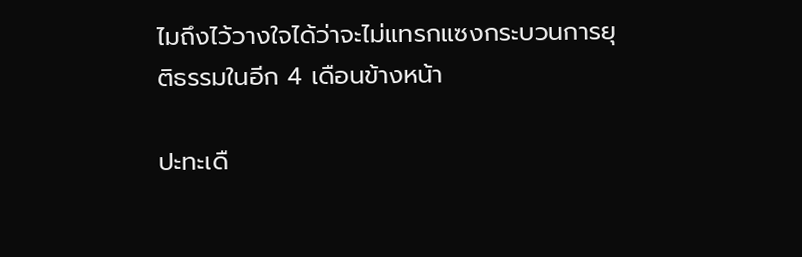ไมถึงไว้วางใจได้ว่าจะไม่แทรกแซงกระบวนการยุติธรรมในอีก 4 เดือนข้างหน้า

ปะทะเดื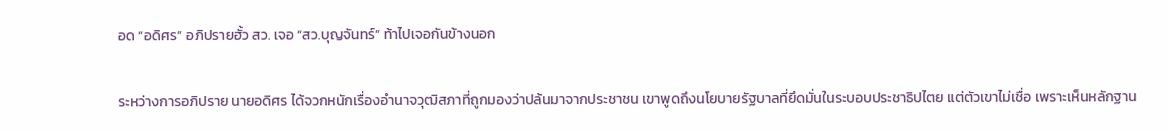อด “อดิศร” อภิปรายฮั้ว สว. เจอ “สว.บุญจันทร์” ท้าไปเจอกันข้างนอก

ระหว่างการอภิปราย นายอดิศร ได้จวกหนักเรื่องอำนาจวุฒิสภาที่ถูกมองว่าปล้นมาจากประชาชน เขาพูดถึงนโยบายรัฐบาลที่ยึดมั่นในระบอบประชาธิปไตย แต่ตัวเขาไม่เชื่อ เพราะเห็นหลักฐาน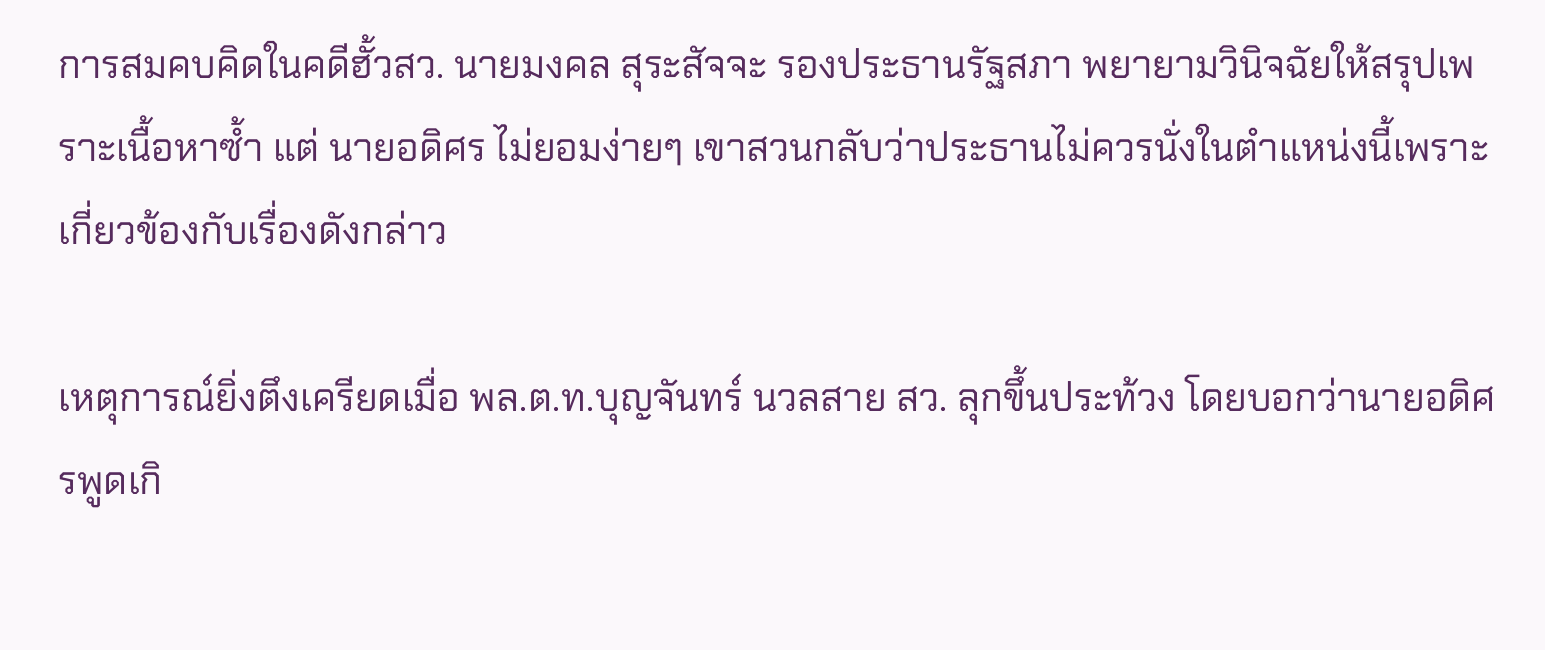การสมคบคิดในคดีฮั้วสว. นายมงคล สุระสัจจะ รองประธานรัฐสภา พยายามวินิจฉัยให้สรุปเพราะเนื้อหาซ้ำ แต่ นายอดิศร ไม่ยอมง่ายๆ เขาสวนกลับว่าประธานไม่ควรนั่งในตำแหน่งนี้เพราะเกี่ยวข้องกับเรื่องดังกล่าว

เหตุการณ์ยิ่งตึงเครียดเมื่อ พล.ต.ท.บุญจันทร์ นวลสาย สว. ลุกขึ้นประท้วง โดยบอกว่านายอดิศรพูดเกิ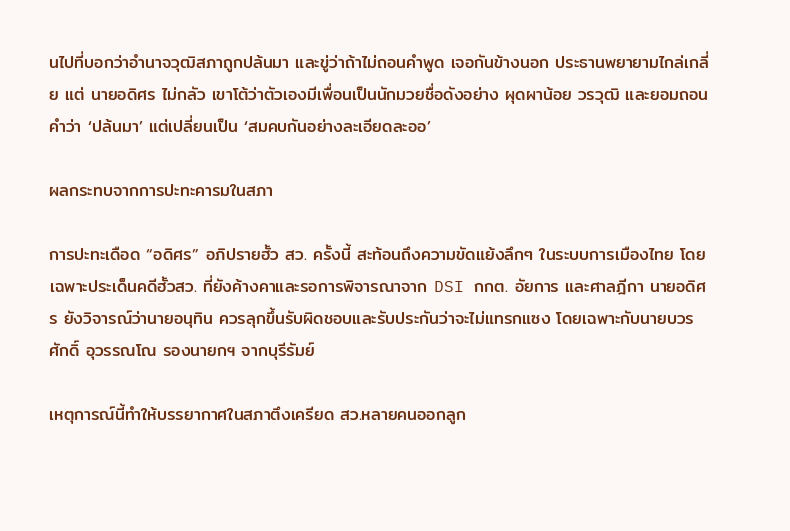นไปที่บอกว่าอำนาจวุฒิสภาถูกปล้นมา และขู่ว่าถ้าไม่ถอนคำพูด เจอกันข้างนอก ประธานพยายามไกล่เกลี่ย แต่ นายอดิศร ไม่กลัว เขาโต้ว่าตัวเองมีเพื่อนเป็นนักมวยชื่อดังอย่าง ผุดผาน้อย วรวุฒิ และยอมถอนคำว่า ‘ปล้นมา’ แต่เปลี่ยนเป็น ‘สมคบกันอย่างละเอียดละออ’

ผลกระทบจากการปะทะคารมในสภา

การปะทะเดือด “อดิศร” อภิปรายฮั้ว สว. ครั้งนี้ สะท้อนถึงความขัดแย้งลึกๆ ในระบบการเมืองไทย โดยเฉพาะประเด็นคดีฮั้วสว. ที่ยังค้างคาและรอการพิจารณาจาก DSI กกต. อัยการ และศาลฎีกา นายอดิศร ยังวิจารณ์ว่านายอนุทิน ควรลุกขึ้นรับผิดชอบและรับประกันว่าจะไม่แทรกแซง โดยเฉพาะกับนายบวรศักดิ์ อุวรรณโณ รองนายกฯ จากบุรีรัมย์

เหตุการณ์นี้ทำให้บรรยากาศในสภาตึงเครียด สว.หลายคนออกลูก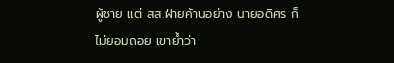ผู้ชาย แต่ สส.ฝ่ายค้านอย่าง นายอดิศร ก็ไม่ยอมถอย เขาย้ำว่า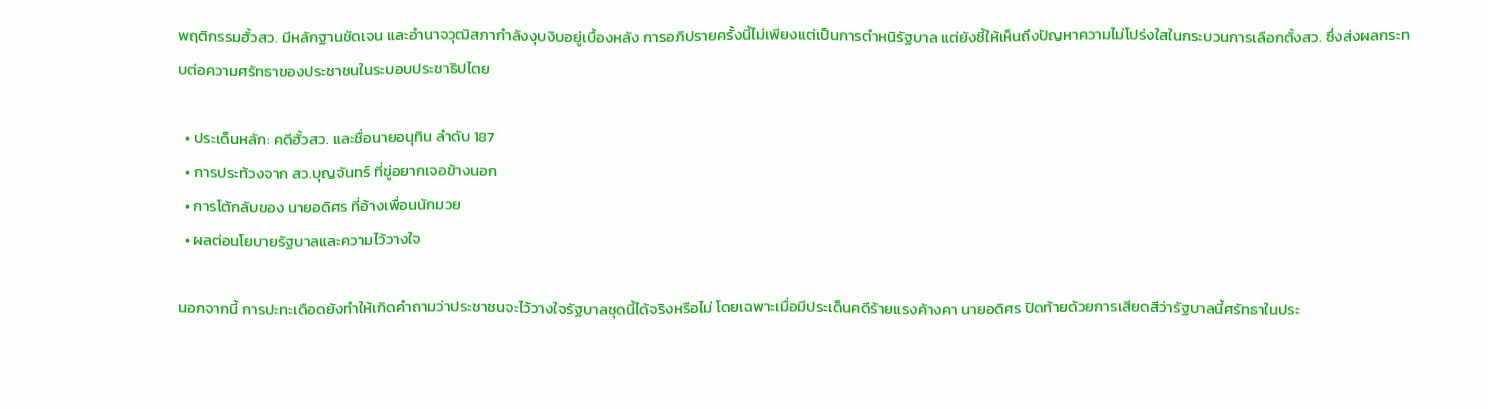พฤติกรรมฮั้วสว. มีหลักฐานชัดเจน และอำนาจวุฒิสภากำลังงุบงิบอยู่เบื้องหลัง การอภิปรายครั้งนี้ไม่เพียงแต่เป็นการตำหนิรัฐบาล แต่ยังชี้ให้เห็นถึงปัญหาความไม่โปร่งใสในกระบวนการเลือกตั้งสว. ซึ่งส่งผลกระทบต่อความศรัทธาของประชาชนในระบอบประชาธิปไตย

  • ประเด็นหลัก: คดีฮั้วสว. และชื่อนายอนุทิน ลำดับ 187
  • การประท้วงจาก สว.บุญจันทร์ ที่ขู่อยากเจอข้างนอก
  • การโต้กลับของ นายอดิศร ที่อ้างเพื่อนนักมวย
  • ผลต่อนโยบายรัฐบาลและความไว้วางใจ

นอกจากนี้ การปะทะเดือดยังทำให้เกิดคำถามว่าประชาชนจะไว้วางใจรัฐบาลชุดนี้ได้จริงหรือไม่ โดยเฉพาะเมื่อมีประเด็นคดีร้ายแรงค้างคา นายอดิศร ปิดท้ายด้วยการเสียดสีว่ารัฐบาลนี้ศรัทธาในประ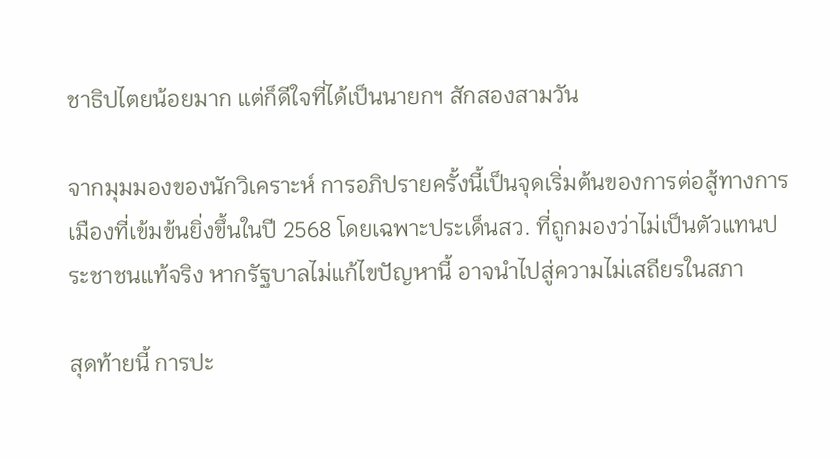ชาธิปไตยน้อยมาก แต่ก็ดีใจที่ได้เป็นนายกฯ สักสองสามวัน

จากมุมมองของนักวิเคราะห์ การอภิปรายครั้งนี้เป็นจุดเริ่มต้นของการต่อสู้ทางการเมืองที่เข้มข้นยิ่งขึ้นในปี 2568 โดยเฉพาะประเด็นสว. ที่ถูกมองว่าไม่เป็นตัวแทนประชาชนแท้จริง หากรัฐบาลไม่แก้ไขปัญหานี้ อาจนำไปสู่ความไม่เสถียรในสภา

สุดท้ายนี้ การปะ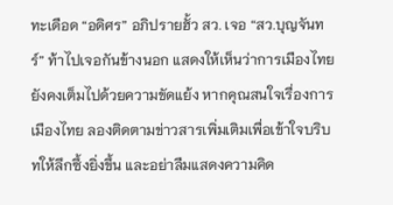ทะเดือด “อดิศร” อภิปรายฮั้ว สว. เจอ “สว.บุญจันทร์” ท้าไปเจอกันข้างนอก แสดงให้เห็นว่าการเมืองไทยยังคงเต็มไปด้วยความขัดแย้ง หากคุณสนใจเรื่องการเมืองไทย ลองติดตามข่าวสารเพิ่มเติมเพื่อเข้าใจบริบทให้ลึกซึ้งยิ่งขึ้น และอย่าลืมแสดงความคิด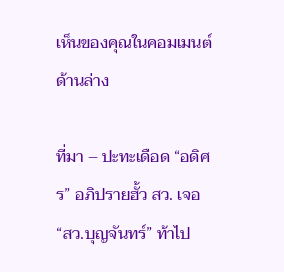เห็นของคุณในคอมเมนต์ด้านล่าง

ที่มา – ปะทะเดือด “อดิศร” อภิปรายฮั้ว สว. เจอ “สว.บุญจันทร์” ท้าไป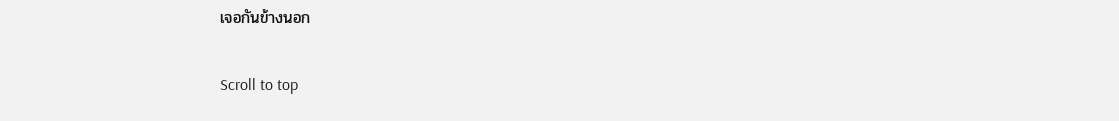เจอกันข้างนอก

Scroll to top